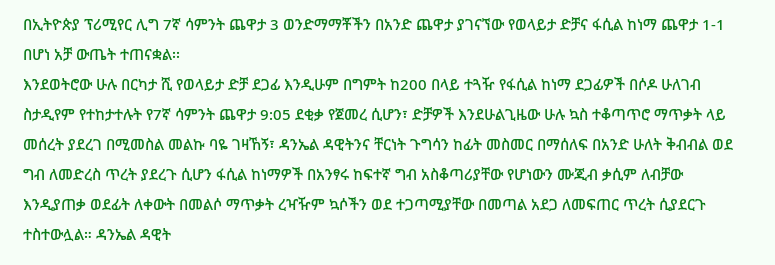በኢትዮጵያ ፕሪሚየር ሊግ 7ኛ ሳምንት ጨዋታ 3 ወንድማማቾችን በአንድ ጨዋታ ያገናኘው የወላይታ ድቻና ፋሲል ከነማ ጨዋታ 1-1 በሆነ አቻ ውጤት ተጠናቋል፡፡
እንደወትሮው ሁሉ በርካታ ሺ የወላይታ ድቻ ደጋፊ እንዲሁም በግምት ከ200 በላይ ተጓዥ የፋሲል ከነማ ደጋፊዎች በሶዶ ሁለገብ ስታዲየም የተከታተሉት የ7ኛ ሳምንት ጨዋታ 9:05 ደቂቃ የጀመረ ሲሆን፣ ድቻዎች እንደሁልጊዜው ሁሉ ኳስ ተቆጣጥሮ ማጥቃት ላይ መሰረት ያደረገ በሚመስል መልኩ ባዬ ገዛኸኝ፣ ዳንኤል ዳዊትንና ቸርነት ጉግሳን ከፊት መስመር በማሰለፍ በአንድ ሁለት ቅብብል ወደ ግብ ለመድረስ ጥረት ያደረጉ ሲሆን ፋሲል ከነማዎች በአንፃሩ ከፍተኛ ግብ አስቆጣሪያቸው የሆነውን ሙጂብ ቃሲም ለብቻው እንዲያጠቃ ወደፊት ለቀውት በመልሶ ማጥቃት ረዣዥም ኳሶችን ወደ ተጋጣሚያቸው በመጣል አደጋ ለመፍጠር ጥረት ሲያደርጉ ተስተውሏል። ዳንኤል ዳዊት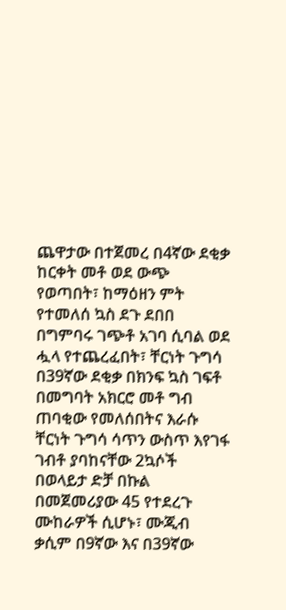ጨዋታው በተጀመረ በ4ኛው ደቂቃ ከርቀት መቶ ወደ ውጭ የወጣበት፣ ከማዕዘን ምት የተመለሰ ኳስ ደጉ ደበበ በግምባሩ ገጭቶ አገባ ሲባል ወደ ሗላ የተጨረፈበት፣ ቸርነት ጉግሳ በ39ኛው ደቂቃ በክንፍ ኳስ ገፍቶ በመግባት አክርሮ መቶ ግብ ጠባቂው የመለሰበትና እራሱ ቸርነት ጉግሳ ሳጥን ውስጥ እየገፋ ገብቶ ያባከናቸው 2ኳሶች በወላይታ ድቻ በኩል በመጀመሪያው 45 የተደረጉ ሙከራዎች ሲሆኑ፣ ሙጂብ ቃሲም በ9ኛው እና በ39ኛው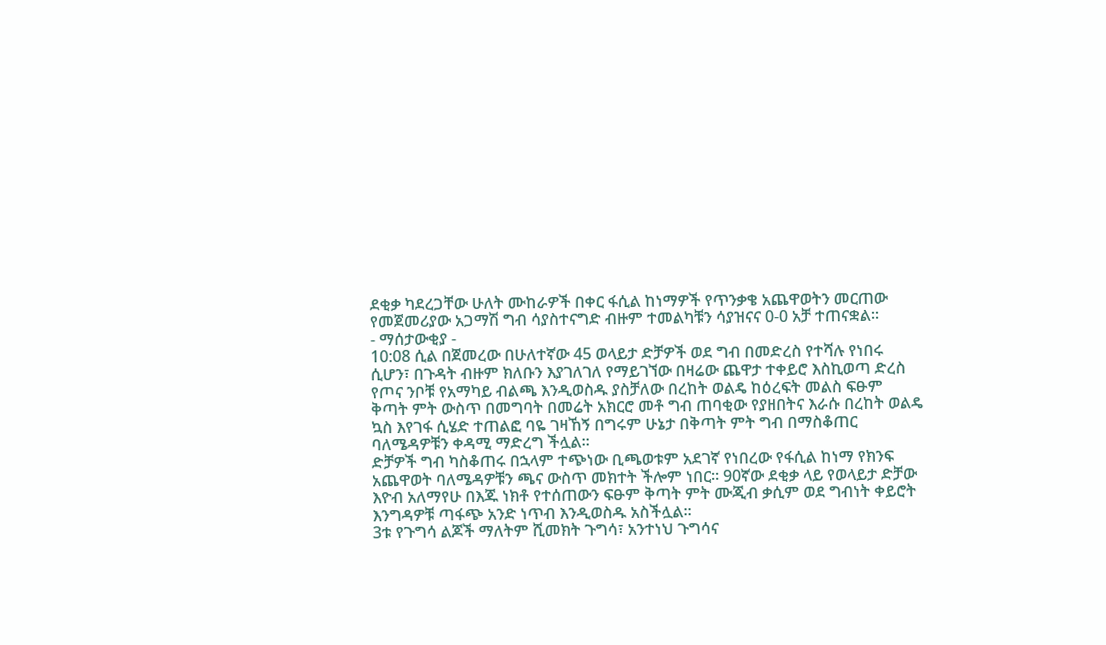ደቂቃ ካደረጋቸው ሁለት ሙከራዎች በቀር ፋሲል ከነማዎች የጥንቃቄ አጨዋወትን መርጠው የመጀመሪያው አጋማሽ ግብ ሳያስተናግድ ብዙም ተመልካቹን ሳያዝናና 0-0 አቻ ተጠናቋል፡፡
- ማሰታውቂያ -
10:08 ሲል በጀመረው በሁለተኛው 45 ወላይታ ድቻዎች ወደ ግብ በመድረስ የተሻሉ የነበሩ ሲሆን፣ በጉዳት ብዙም ክለቡን እያገለገለ የማይገኘው በዛሬው ጨዋታ ተቀይሮ እስኪወጣ ድረስ የጦና ንቦቹ የአማካይ ብልጫ እንዲወስዱ ያስቻለው በረከት ወልዴ ከዕረፍት መልስ ፍፁም ቅጣት ምት ውስጥ በመግባት በመሬት አክርሮ መቶ ግብ ጠባቂው የያዘበትና እራሱ በረከት ወልዴ ኳስ እየገፋ ሲሄድ ተጠልፎ ባዬ ገዛኸኝ በግሩም ሁኔታ በቅጣት ምት ግብ በማስቆጠር ባለሜዳዎቹን ቀዳሚ ማድረግ ችሏል።
ድቻዎች ግብ ካስቆጠሩ በኋላም ተጭነው ቢጫወቱም አደገኛ የነበረው የፋሲል ከነማ የክንፍ አጨዋወት ባለሜዳዎቹን ጫና ውስጥ መክተት ችሎም ነበር። 90ኛው ደቂቃ ላይ የወላይታ ድቻው እዮብ አለማየሁ በእጁ ነክቶ የተሰጠውን ፍፁም ቅጣት ምት ሙጂብ ቃሲም ወደ ግብነት ቀይሮት እንግዳዎቹ ጣፋጭ አንድ ነጥብ እንዲወስዱ አስችሏል፡፡
3ቱ የጉግሳ ልጆች ማለትም ሺመክት ጉግሳ፣ አንተነህ ጉግሳና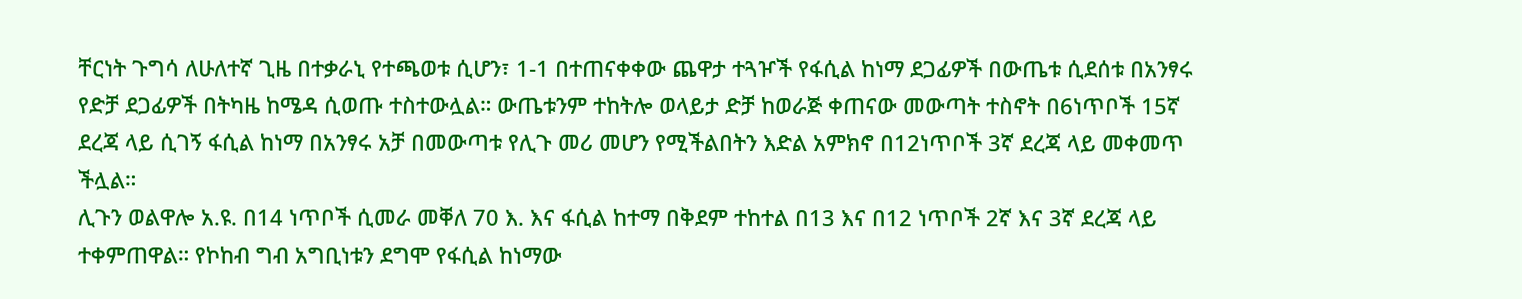ቸርነት ጉግሳ ለሁለተኛ ጊዜ በተቃራኒ የተጫወቱ ሲሆን፣ 1-1 በተጠናቀቀው ጨዋታ ተጓዦች የፋሲል ከነማ ደጋፊዎች በውጤቱ ሲደሰቱ በአንፃሩ የድቻ ደጋፊዎች በትካዜ ከሜዳ ሲወጡ ተስተውሏል። ውጤቱንም ተከትሎ ወላይታ ድቻ ከወራጅ ቀጠናው መውጣት ተስኖት በ6ነጥቦች 15ኛ ደረጃ ላይ ሲገኝ ፋሲል ከነማ በአንፃሩ አቻ በመውጣቱ የሊጉ መሪ መሆን የሚችልበትን እድል አምክኖ በ12ነጥቦች 3ኛ ደረጃ ላይ መቀመጥ ችሏል።
ሊጉን ወልዋሎ አ.ዩ. በ14 ነጥቦች ሲመራ መቐለ 70 እ. እና ፋሲል ከተማ በቅደም ተከተል በ13 እና በ12 ነጥቦች 2ኛ እና 3ኛ ደረጃ ላይ ተቀምጠዋል። የኮከብ ግብ አግቢነቱን ደግሞ የፋሲል ከነማው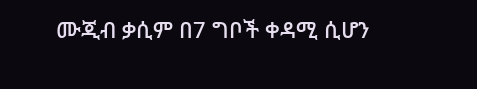ሙጂብ ቃሲም በ7 ግቦች ቀዳሚ ሲሆን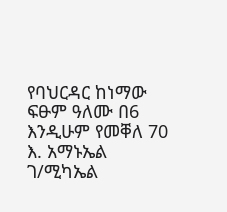የባህርዳር ከነማው ፍፁም ዓለሙ በ6 እንዲሁም የመቐለ 70 እ. አማኑኤል ገ/ሚካኤል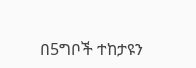በ5ግቦች ተከታዩን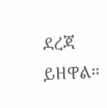ደረጃ ይዘዋል።